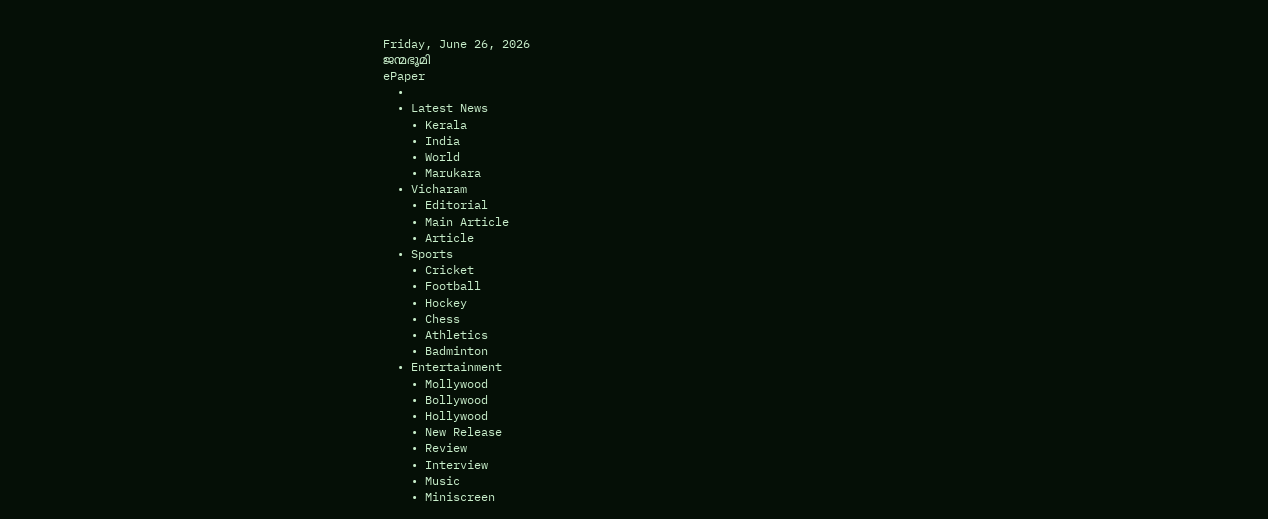Friday, June 26, 2026
ജന്മഭൂമി
ePaper
  •
  • Latest News
    • Kerala
    • India
    • World
    • Marukara
  • Vicharam
    • Editorial
    • Main Article
    • Article
  • Sports
    • Cricket
    • Football
    • Hockey
    • Chess
    • Athletics
    • Badminton
  • Entertainment
    • Mollywood
    • Bollywood
    • Hollywood
    • New Release
    • Review
    • Interview
    • Music
    • Miniscreen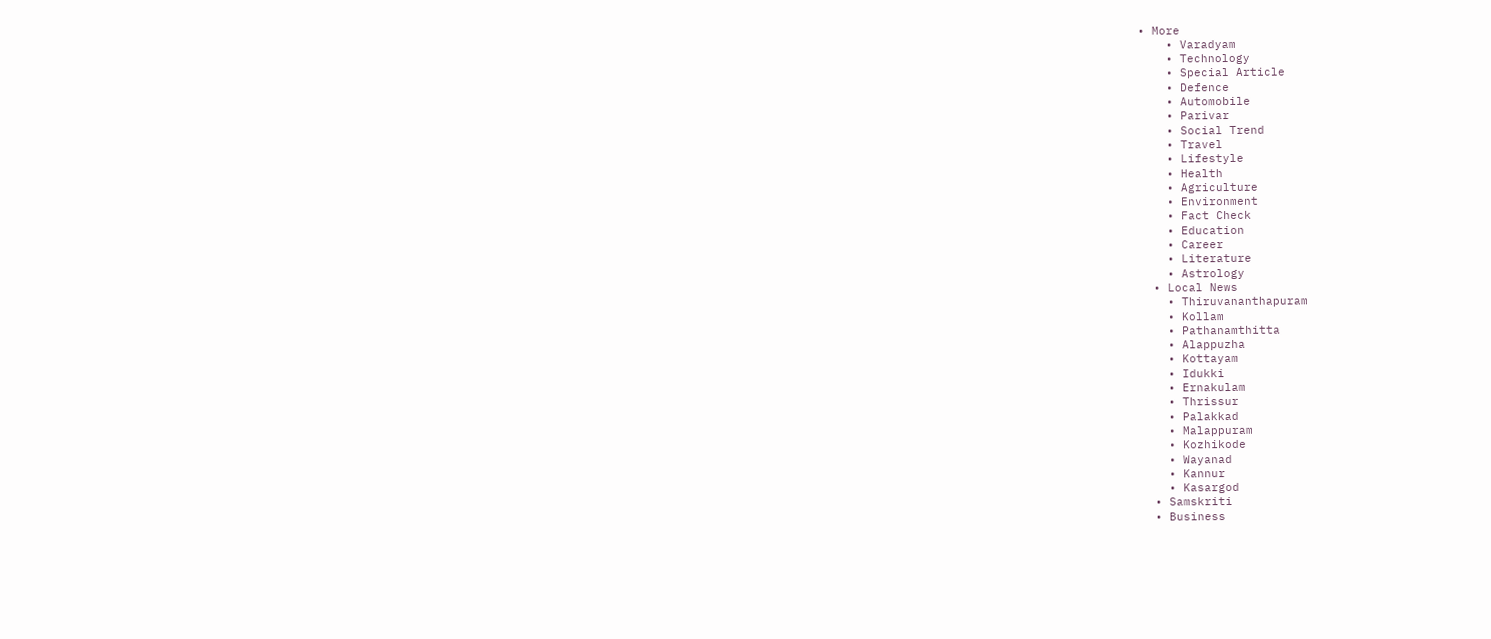• More
    • Varadyam
    • Technology
    • Special Article
    • Defence
    • Automobile
    • Parivar
    • Social Trend
    • Travel
    • Lifestyle
    • Health
    • Agriculture
    • Environment
    • Fact Check
    • Education
    • Career
    • Literature
    • Astrology
  • Local News
    • Thiruvananthapuram
    • Kollam
    • Pathanamthitta
    • Alappuzha
    • Kottayam
    • Idukki
    • Ernakulam
    • Thrissur
    • Palakkad
    • Malappuram
    • Kozhikode
    • Wayanad
    • Kannur
    • Kasargod
  • Samskriti
  • Business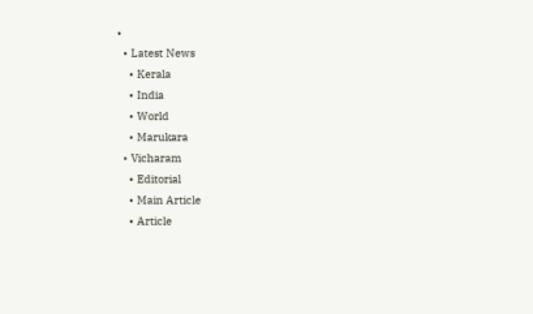•
  • Latest News
    • Kerala
    • India
    • World
    • Marukara
  • Vicharam
    • Editorial
    • Main Article
    • Article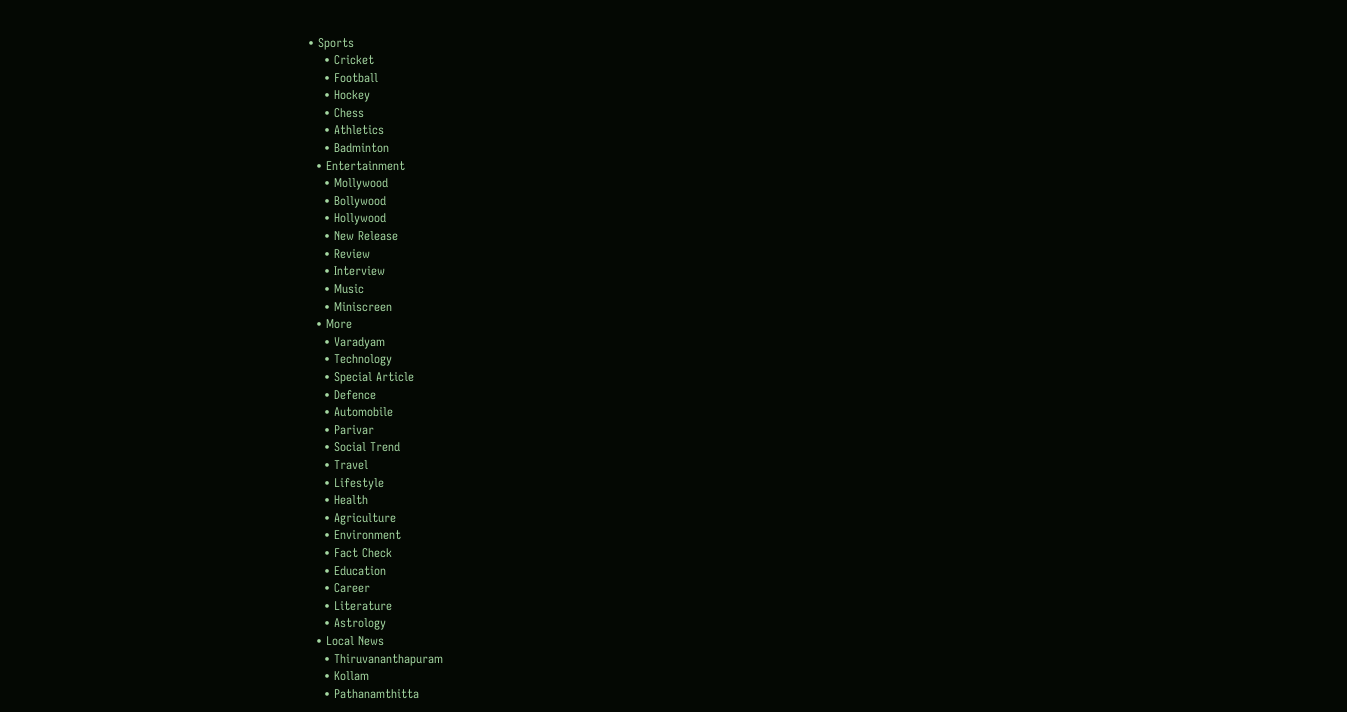• Sports
    • Cricket
    • Football
    • Hockey
    • Chess
    • Athletics
    • Badminton
  • Entertainment
    • Mollywood
    • Bollywood
    • Hollywood
    • New Release
    • Review
    • Interview
    • Music
    • Miniscreen
  • More
    • Varadyam
    • Technology
    • Special Article
    • Defence
    • Automobile
    • Parivar
    • Social Trend
    • Travel
    • Lifestyle
    • Health
    • Agriculture
    • Environment
    • Fact Check
    • Education
    • Career
    • Literature
    • Astrology
  • Local News
    • Thiruvananthapuram
    • Kollam
    • Pathanamthitta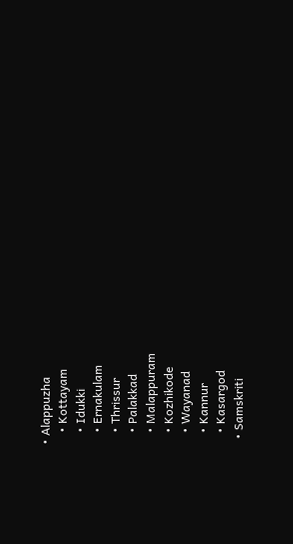• Alappuzha
    • Kottayam
    • Idukki
    • Ernakulam
    • Thrissur
    • Palakkad
    • Malappuram
    • Kozhikode
    • Wayanad
    • Kannur
    • Kasargod
  • Samskriti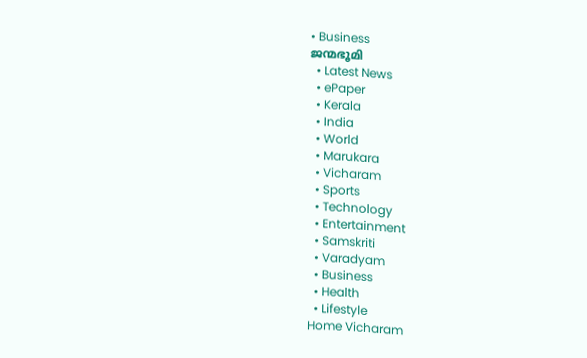• Business
ജന്മഭൂമി
  • Latest News
  • ePaper
  • Kerala
  • India
  • World
  • Marukara
  • Vicharam
  • Sports
  • Technology
  • Entertainment
  • Samskriti
  • Varadyam
  • Business
  • Health
  • Lifestyle
Home Vicharam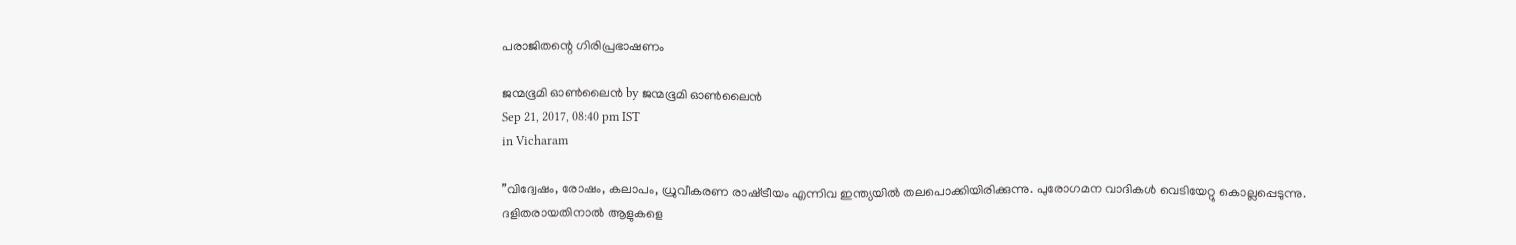പരാജിതന്റെ ഗിരിപ്രഭാഷണം

ജന്മഭൂമി ഓണ്‍ലൈന്‍ by ജന്മഭൂമി ഓണ്‍ലൈന്‍
Sep 21, 2017, 08:40 pm IST
in Vicharam

”വിദ്വേഷം, രോഷം, കലാപം, ധ്രുവീകരണ രാഷ്‌ട്രീയം എന്നിവ ഇന്ത്യയില്‍ തലപൊക്കിയിരിക്കുന്നു. പുരോഗമന വാദികള്‍ വെടിയേറ്റു കൊല്ലപ്പെടുന്നു. ദളിതരായതിനാല്‍ ആളുകളെ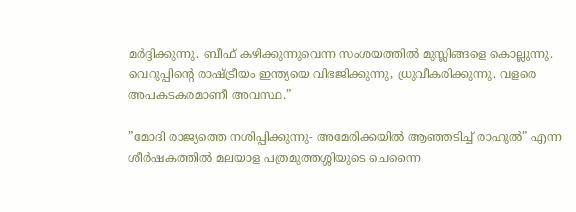മര്‍ദ്ദിക്കുന്നു. ബീഫ് കഴിക്കുന്നുവെന്ന സംശയത്തില്‍ മുസ്ലിങ്ങളെ കൊല്ലുന്നു. വെറുപ്പിന്റെ രാഷ്‌ട്രീയം ഇന്ത്യയെ വിഭജിക്കുന്നു, ധ്രുവീകരിക്കുന്നു. വളരെ അപകടകരമാണീ അവസ്ഥ.”

”മോദി രാജ്യത്തെ നശിപ്പിക്കുന്നു- അമേരിക്കയില്‍ ആഞ്ഞടിച്ച് രാഹുല്‍” എന്ന ശീര്‍ഷകത്തില്‍ മലയാള പത്രമുത്തശ്ശിയുടെ ചെന്നൈ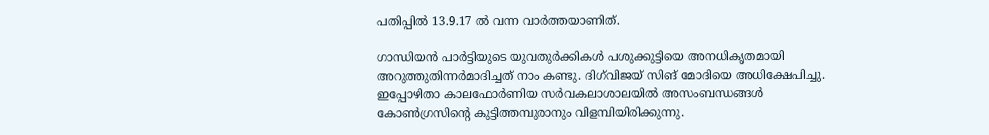പതിപ്പില്‍ 13.9.17 ല്‍ വന്ന വാര്‍ത്തയാണിത്.

ഗാന്ധിയന്‍ പാര്‍ട്ടിയുടെ യുവതുര്‍ക്കികള്‍ പശുക്കുട്ടിയെ അനധികൃതമായി അറുത്തുതിന്നര്‍മാദിച്ചത് നാം കണ്ടു. ദിഗ്‌വിജയ് സിങ് മോദിയെ അധിക്ഷേപിച്ചു. ഇപ്പോഴിതാ കാലഫോര്‍ണിയ സര്‍വകലാശാലയില്‍ അസംബന്ധങ്ങള്‍ കോണ്‍ഗ്രസിന്റെ കുട്ടിത്തമ്പുരാനും വിളമ്പിയിരിക്കുന്നു.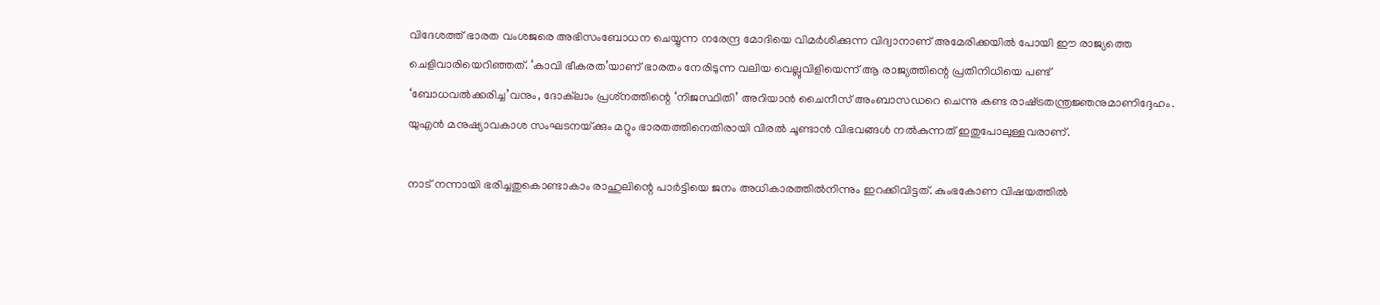വിദേശത്ത് ഭാരത വംശജരെ അഭിസംബോധന ചെയ്യുന്ന നരേന്ദ്ര മോദിയെ വിമര്‍ശിക്കുന്ന വിദ്വാനാണ് അമേരിക്കയില്‍ പോയി ഈ രാജ്യത്തെ ചെളിവാരിയെറിഞ്ഞത്. ‘കാവി ഭീകരത’യാണ് ഭാരതം നേരിടുന്ന വലിയ വെല്ലുവിളിയെന്ന് ആ രാജ്യത്തിന്റെ പ്രതിനിധിയെ പണ്ട് ‘ബോധവല്‍ക്കരിച്ച’വനും, ദോക്‌ലാം പ്രശ്‌നത്തിന്റെ ‘നിജസ്ഥിതി’ അറിയാന്‍ ചൈനീസ് അംബാസഡറെ ചെന്നു കണ്ട രാഷ്‌ട്രതന്ത്രജ്ഞനുമാണിദ്ദേഹം. യുഎന്‍ മനുഷ്യാവകാശ സംഘടനയ്‌ക്കും മറ്റും ഭാരതത്തിനെതിരായി വിരല്‍ ചൂണ്ടാന്‍ വിഭവങ്ങള്‍ നല്‍കുന്നത് ഇതുപോലുള്ളവരാണ്.

നാട് നന്നായി ഭരിച്ചതുകൊണ്ടാകാം രാഹുലിന്റെ പാര്‍ട്ടിയെ ജനം അധികാരത്തില്‍നിന്നും ഇറക്കിവിട്ടത്. കുംഭകോണ വിഷയത്തില്‍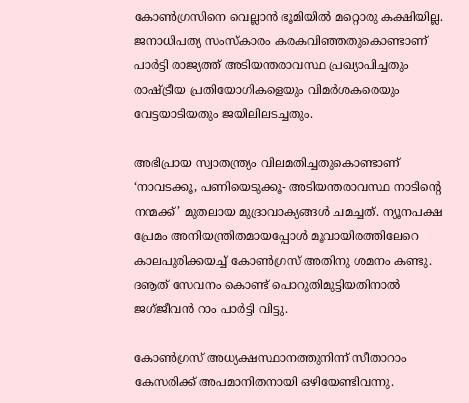കോണ്‍ഗ്രസിനെ വെല്ലാന്‍ ഭൂമിയില്‍ മറ്റൊരു കക്ഷിയില്ല. ജനാധിപത്യ സംസ്‌കാരം കരകവിഞ്ഞതുകൊണ്ടാണ് പാര്‍ട്ടി രാജ്യത്ത് അടിയന്തരാവസ്ഥ പ്രഖ്യാപിച്ചതും രാഷ്‌ട്രീയ പ്രതിയോഗികളെയും വിമര്‍ശകരെയും വേട്ടയാടിയതും ജയിലിലടച്ചതും.

അഭിപ്രായ സ്വാതന്ത്ര്യം വിലമതിച്ചതുകൊണ്ടാണ് ‘നാവടക്കൂ, പണിയെടുക്കൂ- അടിയന്തരാവസ്ഥ നാടിന്റെ നന്മക്ക്’ മുതലായ മുദ്രാവാക്യങ്ങള്‍ ചമച്ചത്. ന്യൂനപക്ഷ പ്രേമം അനിയന്ത്രിതമായപ്പോള്‍ മൂവായിരത്തിലേറെ കാലപുരിക്കയച്ച് കോണ്‍ഗ്രസ് അതിനു ശമനം കണ്ടു. ദൡത് സേവനം കൊണ്ട് പൊറുതിമുട്ടിയതിനാല്‍ ജഗ്ജീവന്‍ റാം പാര്‍ട്ടി വിട്ടു.

കോണ്‍ഗ്രസ് അധ്യക്ഷസ്ഥാനത്തുനിന്ന് സീതാറാം കേസരിക്ക് അപമാനിതനായി ഒഴിയേണ്ടിവന്നു.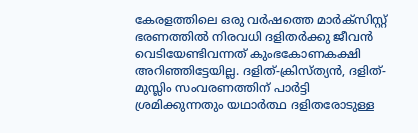കേരളത്തിലെ ഒരു വര്‍ഷത്തെ മാര്‍ക്‌സിസ്റ്റ് ഭരണത്തില്‍ നിരവധി ദളിതര്‍ക്കു ജീവന്‍ വെടിയേണ്ടിവന്നത് കുംഭകോണകക്ഷി അറിഞ്ഞിട്ടേയില്ല. ദളിത്-ക്രിസ്ത്യന്‍, ദളിത്-മുസ്ലിം സംവരണത്തിന് പാര്‍ട്ടി ശ്രമിക്കുന്നതും യഥാര്‍ത്ഥ ദളിതരോടുള്ള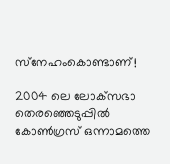സ്‌നേഹംകൊണ്ടാണ്!

2004 ലെ ലോക്‌സഭാ തെരഞ്ഞെടുപ്പില്‍ കോണ്‍ഗ്രസ് ഒന്നാമത്തെ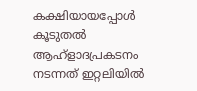കക്ഷിയായപ്പോള്‍ കൂടുതല്‍ ആഹ്‌ളാദപ്രകടനം നടന്നത് ഇറ്റലിയില്‍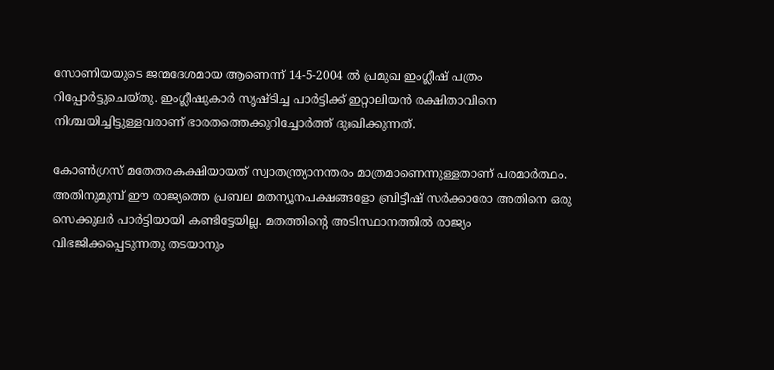സോണിയയുടെ ജന്മദേശമായ ആണെന്ന് 14-5-2004 ല്‍ പ്രമുഖ ഇംഗ്ലീഷ് പത്രം റിപ്പോര്‍ട്ടുചെയ്തു. ഇംഗ്ലീഷുകാര്‍ സൃഷ്ടിച്ച പാര്‍ട്ടിക്ക് ഇറ്റാലിയന്‍ രക്ഷിതാവിനെ നിശ്ചയിച്ചിട്ടുള്ളവരാണ് ഭാരതത്തെക്കുറിച്ചോര്‍ത്ത് ദുഃഖിക്കുന്നത്.

കോണ്‍ഗ്രസ് മതേതരകക്ഷിയായത് സ്വാതന്ത്ര്യാനന്തരം മാത്രമാണെന്നുള്ളതാണ് പരമാര്‍ത്ഥം. അതിനുമുമ്പ് ഈ രാജ്യത്തെ പ്രബല മതന്യൂനപക്ഷങ്ങളോ ബ്രിട്ടീഷ് സര്‍ക്കാരോ അതിനെ ഒരു സെക്കുലര്‍ പാര്‍ട്ടിയായി കണ്ടിട്ടേയില്ല. മതത്തിന്റെ അടിസ്ഥാനത്തില്‍ രാജ്യം വിഭജിക്കപ്പെടുന്നതു തടയാനും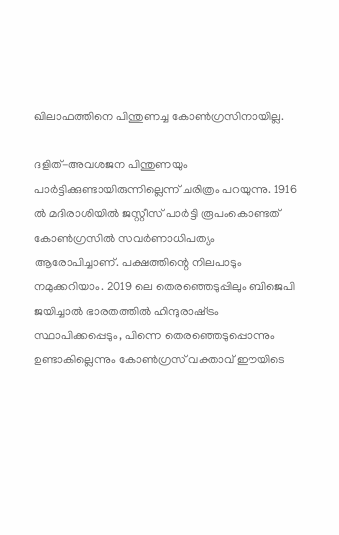ഖിലാഫത്തിനെ പിന്തുണച്ച കോണ്‍ഗ്രസിനായില്ല.

ദളിത്-അവശജന പിന്തുണയും പാര്‍ട്ടിക്കുണ്ടായിരുന്നില്ലെന്ന് ചരിത്രം പറയുന്നു. 1916 ല്‍ മദിരാശിയില്‍ ജസ്റ്റീസ് പാര്‍ട്ടി രൂപംകൊണ്ടത് കോണ്‍ഗ്രസില്‍ സവര്‍ണാധിപത്യം ആരോപിച്ചാണ്. പക്ഷത്തിന്റെ നിലപാടും നമുക്കറിയാം. 2019 ലെ തെരഞ്ഞെടുപ്പിലും ബിജെപി ജയിച്ചാല്‍ ഭാരതത്തില്‍ ഹിന്ദുരാഷ്‌ട്രം സ്ഥാപിക്കപ്പെടും, പിന്നെ തെരഞ്ഞെടുപ്പൊന്നും ഉണ്ടാകില്ലെന്നും കോണ്‍ഗ്രസ് വക്താവ് ഈയിടെ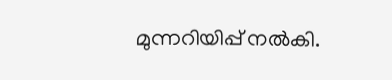മുന്നറിയിപ്പ് നല്‍കി.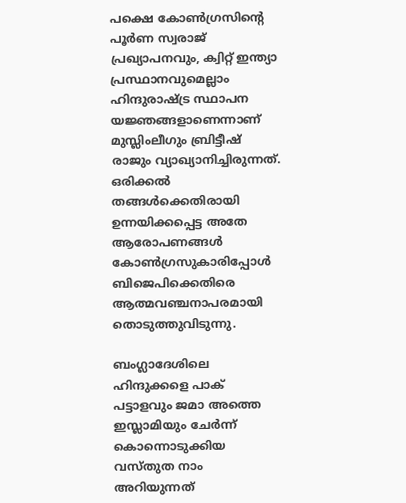പക്ഷെ കോണ്‍ഗ്രസിന്റെ പൂര്‍ണ സ്വരാജ് പ്രഖ്യാപനവും, ക്വിറ്റ് ഇന്ത്യാ പ്രസ്ഥാനവുമെല്ലാം ഹിന്ദുരാഷ്‌ട്ര സ്ഥാപന യജ്ഞങ്ങളാണെന്നാണ് മുസ്ലിംലീഗും ബ്രിട്ടീഷ് രാജും വ്യാഖ്യാനിച്ചിരുന്നത്. ഒരിക്കല്‍ തങ്ങള്‍ക്കെതിരായി ഉന്നയിക്കപ്പെട്ട അതേ ആരോപണങ്ങള്‍ കോണ്‍ഗ്രസുകാരിപ്പോള്‍ ബിജെപിക്കെതിരെ ആത്മവഞ്ചനാപരമായി തൊടുത്തുവിടുന്നു.

ബംഗ്ലാദേശിലെ ഹിന്ദുക്കളെ പാക് പട്ടാളവും ജമാ അത്തെ ഇസ്ലാമിയും ചേര്‍ന്ന് കൊന്നൊടുക്കിയ വസ്തുത നാം അറിയുന്നത്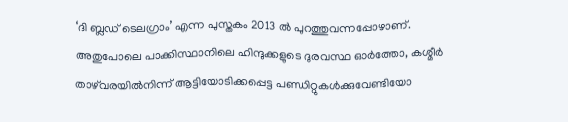‘ദി ബ്ലഡ് ടെലഗ്രാം’ എന്ന പുസ്തകം 2013 ല്‍ പുറത്തുവന്നപ്പോഴാണ്. അതുപോലെ പാക്കിസ്ഥാനിലെ ഹിന്ദുക്കളുടെ ദുരവസ്ഥ ഓര്‍ത്തോ, കശ്മീര്‍ താഴ്‌വരയില്‍നിന്ന് ആട്ടിയോടിക്കപ്പെട്ട പണ്ഡിറ്റുകള്‍ക്കുവേണ്ടിയോ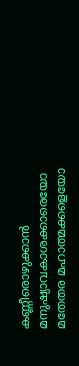കണ്ണീരൊഴുക്കാന്‍ മനുഷ്യാവകാശക്കാരെയോ മതേതര മഹാത്മക്കളെയോ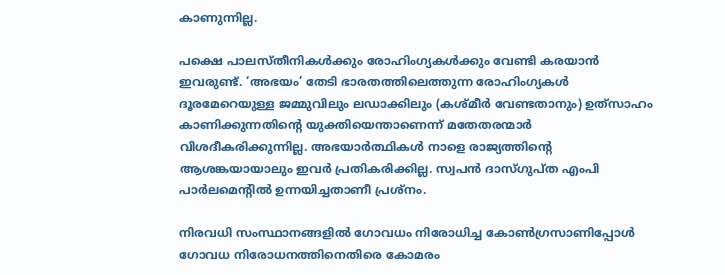കാണുന്നില്ല.

പക്ഷെ പാലസ്തീനികള്‍ക്കും രോഹിംഗ്യകള്‍ക്കും വേണ്ടി കരയാന്‍ ഇവരുണ്ട്. ‘അഭയം’ തേടി ഭാരതത്തിലെത്തുന്ന രോഹിംഗ്യകള്‍ ദൂരമേറെയുള്ള ജമ്മുവിലും ലഡാക്കിലും (കശ്മീര്‍ വേണ്ടതാനും) ഉത്‌സാഹം കാണിക്കുന്നതിന്റെ യുക്തിയെന്താണെന്ന് മതേതരന്മാര്‍ വിശദീകരിക്കുന്നില്ല. അഭയാര്‍ത്ഥികള്‍ നാളെ രാജ്യത്തിന്റെ ആശങ്കയായാലും ഇവര്‍ പ്രതികരിക്കില്ല. സ്വപന്‍ ദാസ്ഗുപ്ത എംപി പാര്‍ലമെന്റില്‍ ഉന്നയിച്ചതാണീ പ്രശ്‌നം.

നിരവധി സംസ്ഥാനങ്ങളില്‍ ഗോവധം നിരോധിച്ച കോണ്‍ഗ്രസാണിപ്പോള്‍ ഗോവധ നിരോധനത്തിനെതിരെ കോമരം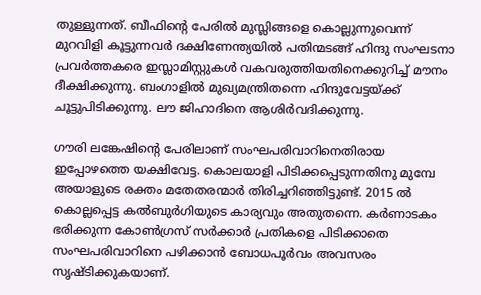തുള്ളുന്നത്. ബീഫിന്റെ പേരില്‍ മുസ്ലിങ്ങളെ കൊല്ലുന്നുവെന്ന് മുറവിളി കൂട്ടുന്നവര്‍ ദക്ഷിണേന്ത്യയില്‍ പതിന്മടങ്ങ് ഹിന്ദു സംഘടനാ പ്രവര്‍ത്തകരെ ഇസ്ലാമിസ്റ്റുകള്‍ വകവരുത്തിയതിനെക്കുറിച്ച് മൗനം ദീക്ഷിക്കുന്നു. ബംഗാളില്‍ മുഖ്യമന്ത്രിതന്നെ ഹിന്ദുവേട്ടയ്‌ക്ക് ചൂട്ടുപിടിക്കുന്നു. ലൗ ജിഹാദിനെ ആശിര്‍വദിക്കുന്നു.

ഗൗരി ലങ്കേഷിന്റെ പേരിലാണ് സംഘപരിവാറിനെതിരായ ഇപ്പോഴത്തെ യക്ഷിവേട്ട. കൊലയാളി പിടിക്കപ്പെടുന്നതിനു മുമ്പേ അയാളുടെ രക്തം മതേതരന്മാര്‍ തിരിച്ചറിഞ്ഞിട്ടുണ്ട്. 2015 ല്‍ കൊല്ലപ്പെട്ട കല്‍ബുര്‍ഗിയുടെ കാര്യവും അതുതന്നെ. കര്‍ണാടകം ഭരിക്കുന്ന കോണ്‍ഗ്രസ് സര്‍ക്കാര്‍ പ്രതികളെ പിടിക്കാതെ സംഘപരിവാറിനെ പഴിക്കാന്‍ ബോധപൂര്‍വം അവസരം സൃഷ്ടിക്കുകയാണ്.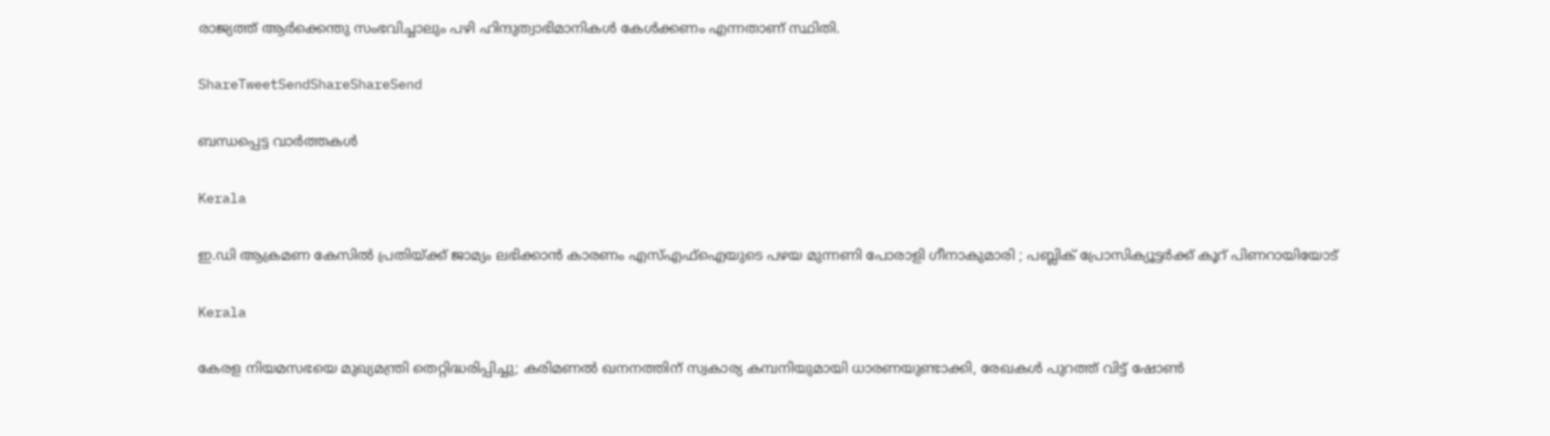രാജ്യത്ത് ആര്‍ക്കെന്തു സംഭവിച്ചാലും പഴി ഹിന്ദുത്വാഭിമാനികള്‍ കേള്‍ക്കണം എന്നതാണ് സ്ഥിതി.

ShareTweetSendShareShareSend

ബന്ധപ്പെട്ട വാര്‍ത്തകള്‍

Kerala

ഇ.ഡി ആക്രമണ കേസിൽ പ്രതിയ്‌ക്ക് ജാമ്യം ലഭിക്കാൻ കാരണം എസ്എഫ്ഐയുടെ പഴയ മുന്നണി പോരാളി ഗീനാകുമാരി ; പബ്ലിക് പ്രോസിക്യൂട്ടർക്ക് കൂറ് പിണറായിയോട്

Kerala

കേരള നിയമസഭയെ മുഖ്യമന്ത്രി തെറ്റിദ്ധരിപ്പിച്ചു; കരിമണൽ ഖനനത്തിന് സ്വകാര്യ കമ്പനിയുമായി ധാരണയുണ്ടാക്കി, രേഖകൾ പുറത്ത് വിട്ട് ഷോൺ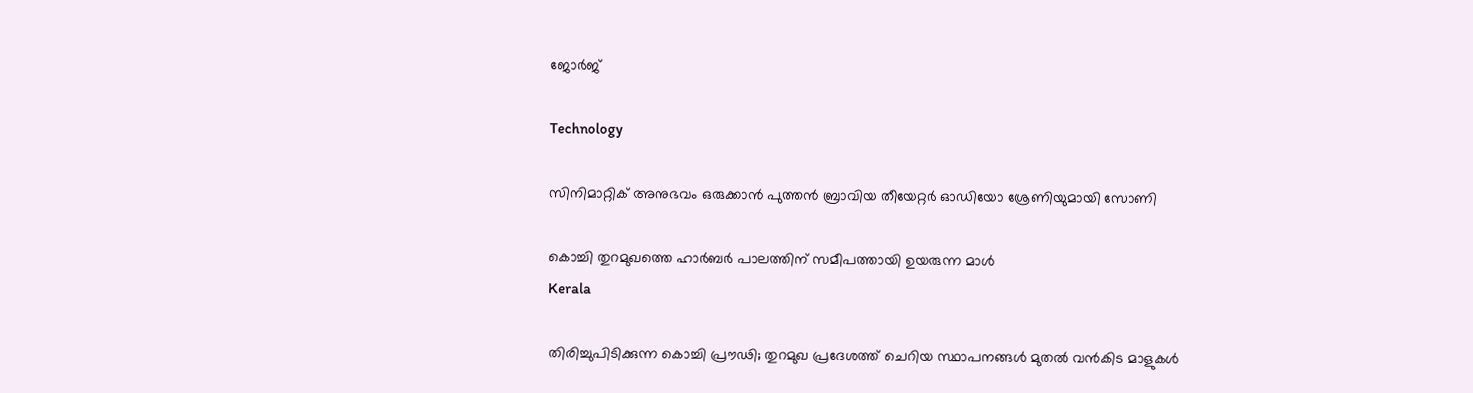ജോർജ്

Technology

സിനിമാറ്റിക് അനുഭവം ഒരുക്കാൻ പുത്തൻ ബ്രാവിയ തീയേറ്റർ ഓഡിയോ ശ്രേണിയുമായി സോണി

കൊച്ചി തുറമുഖത്തെ ഹാര്‍ബര്‍ പാലത്തിന് സമീപത്തായി ഉയരുന്ന മാള്‍
Kerala

തിരിച്ചുപിടിക്കുന്ന കൊച്ചി പ്രൗഢി; തുറമുഖ പ്രദേശത്ത് ചെറിയ സ്ഥാപനങ്ങള്‍ മുതല്‍ വന്‍കിട മാളുകള്‍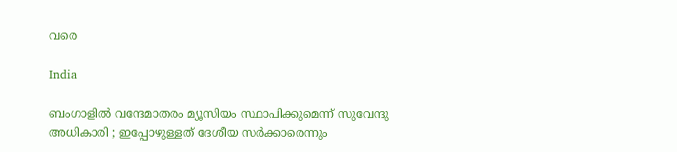വരെ

India

ബംഗാളിൽ വന്ദേമാതരം മ്യൂസിയം സ്ഥാപിക്കുമെന്ന് സുവേന്ദു അധികാരി ; ഇപ്പോഴുള്ളത് ദേശീയ സർക്കാരെന്നും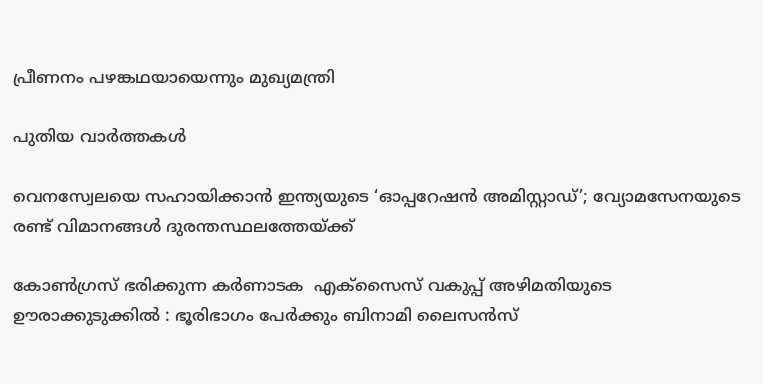പ്രീണനം പഴങ്കഥയായെന്നും മുഖ്യമന്ത്രി

പുതിയ വാര്‍ത്തകള്‍

വെനസ്വേലയെ സഹായിക്കാൻ ഇന്ത്യയുടെ ‘ഓപ്പറേഷൻ അമിസ്റ്റാഡ്’; വ്യോമസേനയുടെ രണ്ട് വിമാനങ്ങൾ ദുരന്തസ്ഥലത്തേയ്‌ക്ക്

കോൺഗ്രസ് ഭരിക്കുന്ന കർണാടക  എക്സൈസ് വകുപ്പ് അഴിമതിയുടെ ഊരാക്കുടുക്കിൽ : ഭൂരിഭാഗം പേര്‍ക്കും ബിനാമി ലൈസന്‍സ്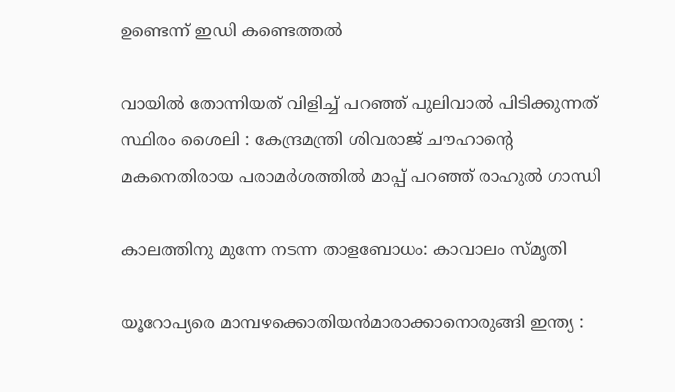ഉണ്ടെന്ന് ഇഡി കണ്ടെത്തൽ

വായിൽ തോന്നിയത് വിളിച്ച് പറഞ്ഞ് പുലിവാൽ പിടിക്കുന്നത് സ്ഥിരം ശൈലി : കേന്ദ്രമന്ത്രി ശിവരാജ് ചൗഹാന്റെ മകനെതിരായ പരാമർശത്തിൽ മാപ്പ് പറഞ്ഞ് രാഹുൽ ഗാന്ധി

കാലത്തിനു മുന്നേ നടന്ന താളബോധം: കാവാലം സ്മൃതി

യൂറോപ്യരെ മാമ്പഴക്കൊതിയൻമാരാക്കാനൊരുങ്ങി ഇന്ത്യ :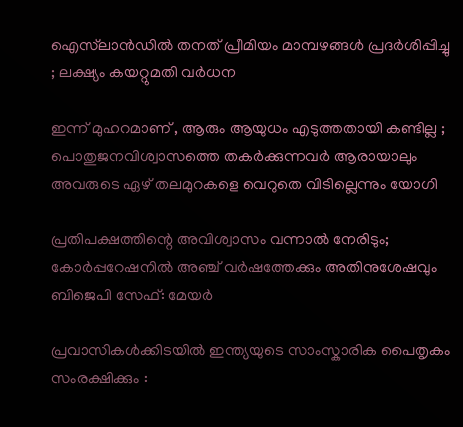ഐസ്‌ലാൻഡിൽ തനത് പ്രീമിയം മാമ്പഴങ്ങൾ പ്രദർശിപ്പിച്ചു ; ലക്ഷ്യം കയറ്റുമതി വർധന

ഇന്ന് മുഹറമാണ് , ആരും ആയുധം എടുത്തതായി കണ്ടില്ല ; പൊതുജനവിശ്വാസത്തെ തകർക്കുന്നവർ ആരായാലും അവരുടെ ഏഴ് തലമുറകളെ വെറുതെ വിടില്ലെന്നും യോഗി

പ്രതിപക്ഷത്തിന്റെ അവിശ്വാസം വന്നാൽ നേരിടും; കോർപ്പറേഷനിൽ അഞ്ച് വർഷത്തേക്കും അതിനുശേഷവും ബിജെപി സേഫ്: മേയർ

പ്രവാസികൾക്കിടയിൽ ഇന്ത്യയുടെ സാംസ്കാരിക പൈതൃകം സംരക്ഷിക്കും :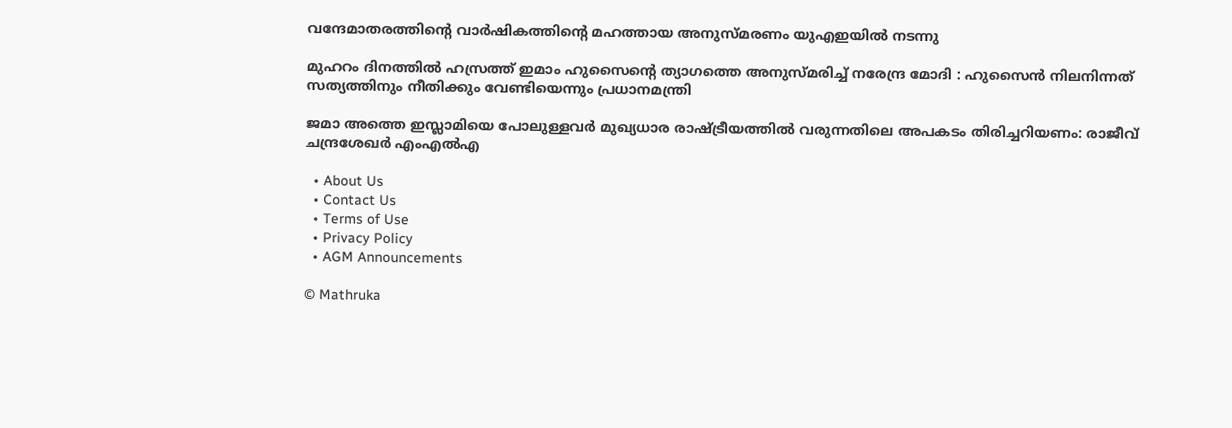വന്ദേമാതരത്തിന്റെ വാർഷികത്തിന്റെ മഹത്തായ അനുസ്മരണം യുഎഇയിൽ നടന്നു

മുഹറം ദിനത്തിൽ ഹസ്രത്ത് ഇമാം ഹുസൈന്റെ ത്യാഗത്തെ അനുസ്മരിച്ച് നരേന്ദ്ര മോദി : ഹുസൈൻ നിലനിന്നത് സത്യത്തിനും നീതിക്കും വേണ്ടിയെന്നും പ്രധാനമന്ത്രി

ജമാ അത്തെ ഇസ്ലാമിയെ പോലുള്ളവർ മുഖ്യധാര രാഷ്‌ട്രീയത്തിൽ വരുന്നതിലെ അപകടം തിരിച്ചറിയണം: രാജീവ് ചന്ദ്രശേഖർ എംഎൽഎ

  • About Us
  • Contact Us
  • Terms of Use
  • Privacy Policy
  • AGM Announcements

© Mathruka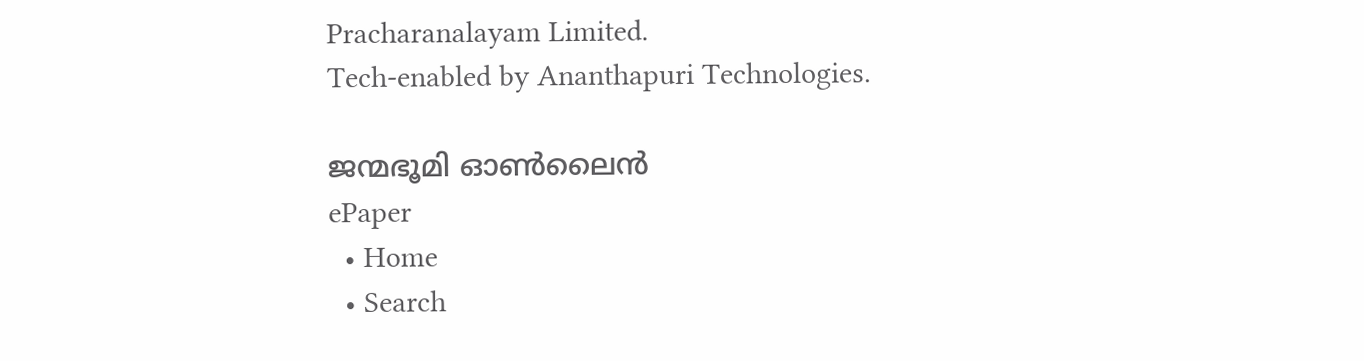Pracharanalayam Limited.
Tech-enabled by Ananthapuri Technologies.

ജന്മഭൂമി ഓണ്‍ലൈന്‍
ePaper
  • Home
  • Search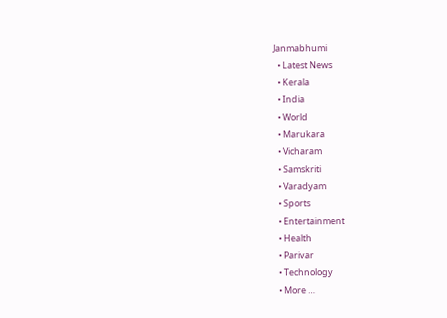Janmabhumi
  • Latest News
  • Kerala
  • India
  • World
  • Marukara
  • Vicharam
  • Samskriti
  • Varadyam
  • Sports
  • Entertainment
  • Health
  • Parivar
  • Technology
  • More …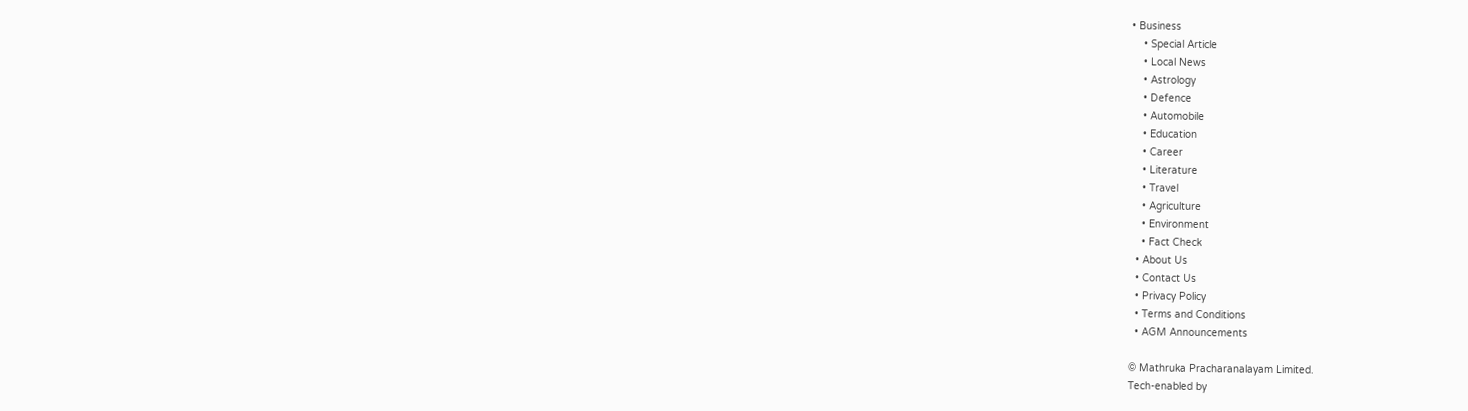• Business
    • Special Article
    • Local News
    • Astrology
    • Defence
    • Automobile
    • Education
    • Career
    • Literature
    • Travel
    • Agriculture
    • Environment
    • Fact Check
  • About Us
  • Contact Us
  • Privacy Policy
  • Terms and Conditions
  • AGM Announcements

© Mathruka Pracharanalayam Limited.
Tech-enabled by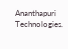Ananthapuri Technologies.